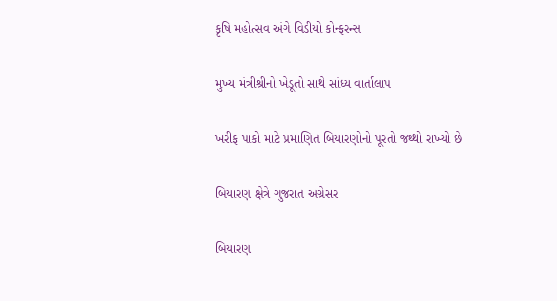કૃષિ મહોત્સવ અંગે વિડીયો કોન્ફરન્સ

મુખ્ય મંત્રીશ્રીનો ખેડૂતો સાથે સાંધ્ય વાર્તાલાપ

ખરીફ પાકો માટે પ્રમાણિત બિયારણોનો પૂરતો જથ્થો રાખ્યો છે

બિયારણ ક્ષેત્રે ગુજરાત અગ્રેસર

બિયારણ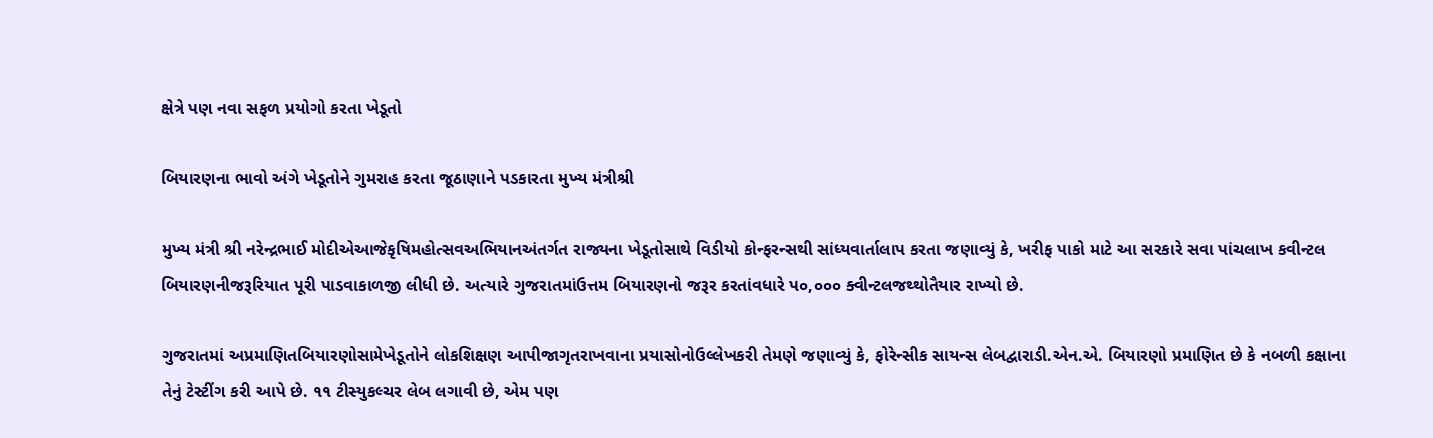ક્ષેત્રે પણ નવા સફળ પ્રયોગો કરતા ખેડૂતો

બિયારણના ભાવો અંગે ખેડૂતોને ગુમરાહ કરતા જૂઠાણાને પડકારતા મુખ્ય મંત્રીશ્રી

મુખ્ય મંત્રી શ્રી નરેન્દ્રભાઈ મોદીએઆજેકૃષિમહોત્સવઅભિયાનઅંતર્ગત રાજ્યના ખેડૂતોસાથે વિડીયો કોન્ફરન્સથી સાંધ્યવાર્તાલાપ કરતા જણાવ્યું કે, ખરીફ પાકો માટે આ સરકારે સવા પાંચલાખ કવીન્ટલ બિયારણનીજરૂરિયાત પૂરી પાડવાકાળજી લીધી છે. અત્યારે ગુજરાતમાંઉત્તમ બિયારણનો જરૂર કરતાંવધારે પ૦,૦૦૦ ક્વીન્ટલજથ્થોતૈયાર રાખ્યો છે.

ગુજરાતમાં અપ્રમાણિતબિયારણોસામેખેડૂતોને લોકશિક્ષણ આપીજાગૃતરાખવાના પ્રયાસોનોઉલ્લેખકરી તેમણે જણાવ્યું કે, ફોરેન્સીક સાયન્સ લેબદ્વારાડી.એન.એ. બિયારણો પ્રમાણિત છે કે નબળી કક્ષાના તેનું ટેસ્ટીંગ કરી આપે છે. ૧૧ ટીસ્યુકલ્ચર લેબ લગાવી છે, એમ પણ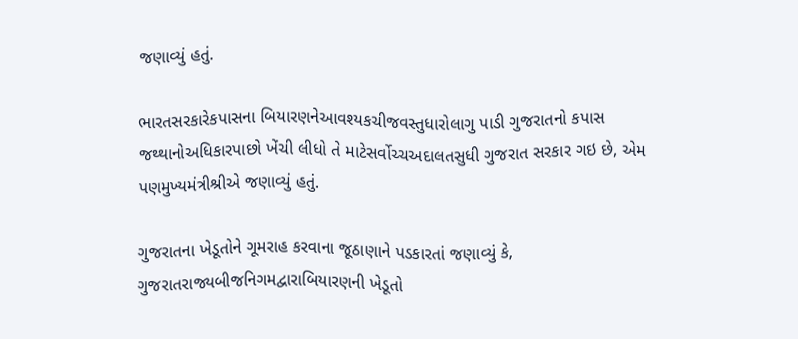જણાવ્યું હતું.

ભારતસરકારેકપાસના બિયારણનેઆવશ્યકચીજવસ્તુધારોલાગુ પાડી ગુજરાતનો કપાસ જથ્થાનોઅધિકારપાછો ખેંચી લીધો તે માટેસર્વોચ્ચઅદાલતસુધી ગુજરાત સરકાર ગઇ છે, એમ પણમુખ્યમંત્રીશ્રીએ જણાવ્યું હતું.

ગુજરાતના ખેડૂતોને ગૂમરાહ કરવાના જૂઠાણાને પડકારતાં જણાવ્યું કે, ગુજરાતરાજ્યબીજનિગમદ્વારાબિયારણની ખેડૂતો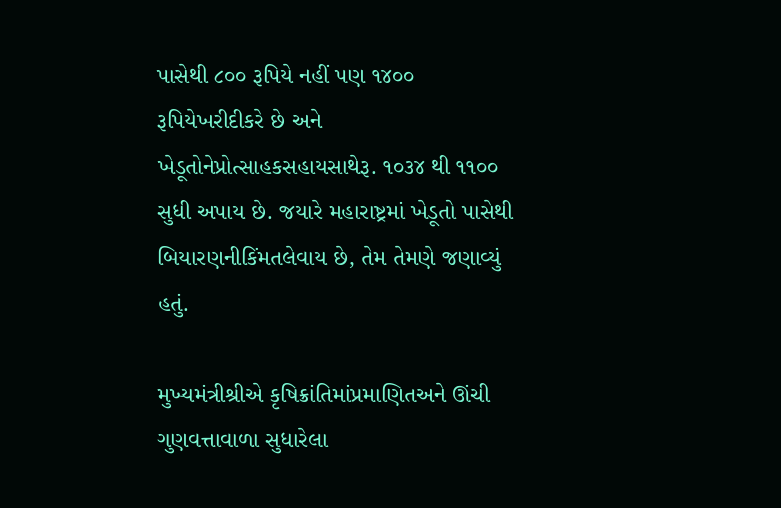પાસેથી ૮૦૦ રૂપિયે નહીં પણ ૧૪૦૦ રૂપિયેખરીદીકરે છે અને ખેડૂતોનેપ્રોત્સાહકસહાયસાથેરૂ. ૧૦૩૪ થી ૧૧૦૦ સુધી અપાય છે. જયારે મહારાષ્ટ્રમાં ખેડૂતો પાસેથી બિયારણનીકિંમતલેવાય છે, તેમ તેમણે જણાવ્યું હતું.

મુખ્યમંત્રીશ્રીએ કૃષિક્રાંતિમાંપ્રમાણિતઅને ઊંચી ગુણવત્તાવાળા સુધારેલા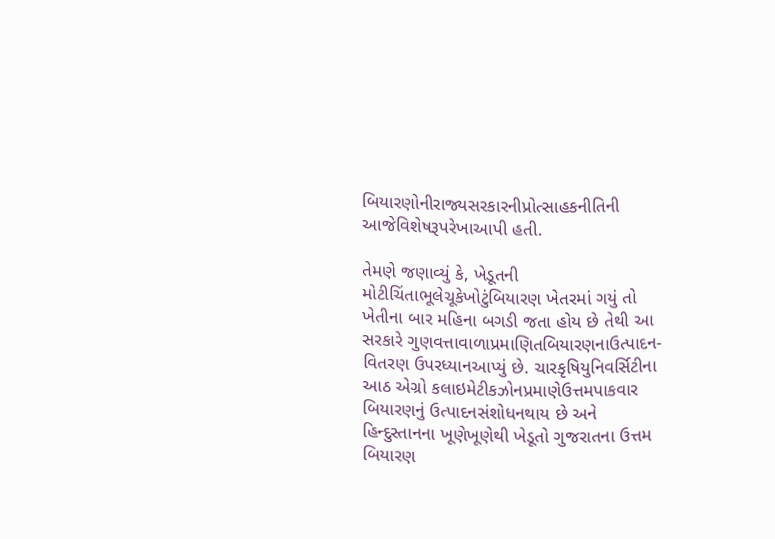બિયારણોનીરાજ્યસરકારનીપ્રોત્સાહકનીતિની આજેવિશેષરૂપરેખાઆપી હતી.

તેમણે જણાવ્યું કે, ખેડૂતની મોટીચિંતાભૂલેચૂકેખોટુંબિયારણ ખેતરમાં ગયું તો ખેતીના બાર મહિના બગડી જતા હોય છે તેથી આ સરકારે ગુણવત્તાવાળાપ્રમાણિતબિયારણનાઉત્પાદન-વિતરણ ઉપરધ્યાનઆપ્યું છે. ચારકૃષિયુનિવર્સિટીના આઠ એગ્રો કલાઇમેટીકઝોનપ્રમાણેઉત્તમપાકવાર બિયારણનું ઉત્પાદનસંશોધનથાય છે અને હિન્દુસ્તાનના ખૂણેખૂણેથી ખેડૂતો ગુજરાતના ઉત્તમ બિયારણ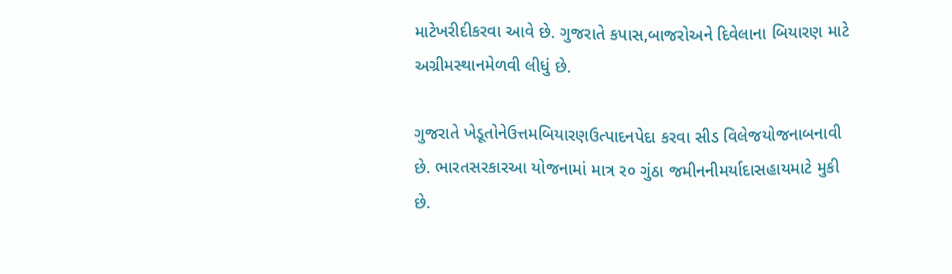માટેખરીદીકરવા આવે છે. ગુજરાતે કપાસ,બાજરોઅને દિવેલાના બિયારણ માટે અગ્રીમસ્થાનમેળવી લીધું છે.

ગુજરાતે ખેડૂતોનેઉત્તમબિયારણઉત્પાદનપેદા કરવા સીડ વિલેજયોજનાબનાવી છે. ભારતસરકારઆ યોજનામાં માત્ર ર૦ ગુંઠા જમીનનીમર્યાદાસહાયમાટે મુકી છે.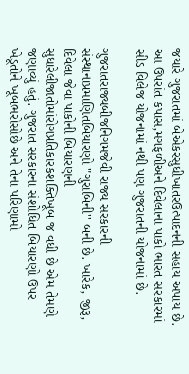જયારે ગુજરાતમાં બેએકરસુધીખાતરઉત્પાદનની સહાય અપાય છે. આ ઉપરાંત કપાસ,મગફળીઅને દિવેલાના પાકો ભારત સરકારમાં સીડ વિલેજ યોજનામાં નથી પણ ગુજરાતની યોજનામાં છે.

ગુજરાતરાજ્યબીજનિગમજેવી રાજ્ય સરકારની સંસ્થાનાપ્રમાણિતબિયારણો "ગુરાબિની'' બની છે. ખારેક, જીરૂ, દિવેલા જેવા પાકોની બિયારણની સુધારેલીજાતોમાંરોગપ્રતિકારકશક્તિખૂબ જ વધી છે એમ તેમણે જણાવ્યું હતું. ગુજરાત સરકારના સંશોધિત બિયારણો ઉપર ખેડૂતોને ખૂબભરોસોછે અને તેના પરિણામો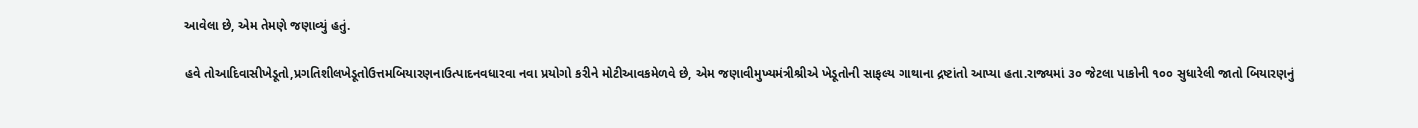આવેલા છે, એમ તેમણે જણાવ્યું હતું.

હવે તોઆદિવાસીખેડૂતો,પ્રગતિશીલખેડૂતોઉત્તમબિયારણનાઉત્પાદનવધારવા નવા પ્રયોગો કરીને મોટીઆવકમેળવે છે, એમ જણાવીમુખ્યમંત્રીશ્રીએ ખેડૂતોની સાફલ્ય ગાથાના દ્રષ્ટાંતો આપ્યા હતા.રાજ્યમાં ૩૦ જેટલા પાકોની ૧૦૦ સુધારેલી જાતો બિયારણનું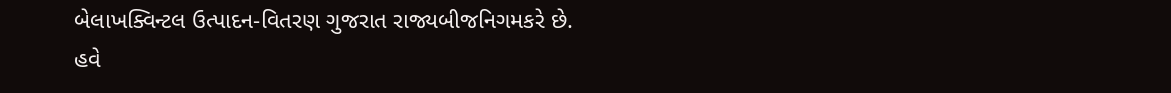બેલાખક્વિન્ટલ ઉત્પાદન-વિતરણ ગુજરાત રાજ્યબીજનિગમકરે છે. હવે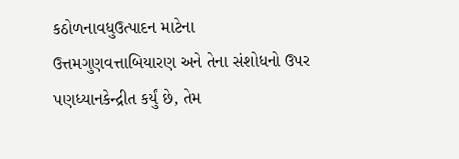કઠોળનાવધુઉત્પાદન માટેના ઉત્તમગુણવત્તાબિયારણ અને તેના સંશોધનો ઉપર પણધ્યાનકેન્દ્રીત કર્યું છે, તેમ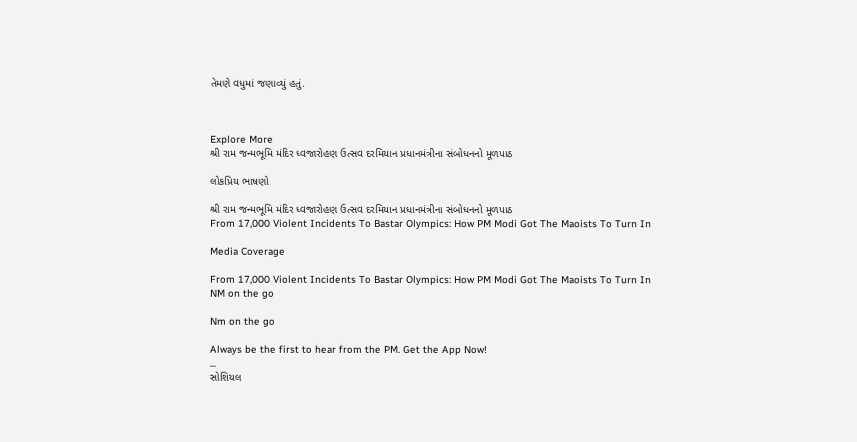તેમણે વધુમાં જણાવ્યું હતું.



Explore More
શ્રી રામ જન્મભૂમિ મંદિર ધ્વજારોહણ ઉત્સવ દરમિયાન પ્રધાનમંત્રીના સંબોધનનો મૂળપાઠ

લોકપ્રિય ભાષણો

શ્રી રામ જન્મભૂમિ મંદિર ધ્વજારોહણ ઉત્સવ દરમિયાન પ્રધાનમંત્રીના સંબોધનનો મૂળપાઠ
From 17,000 Violent Incidents To Bastar Olympics: How PM Modi Got The Maoists To Turn In

Media Coverage

From 17,000 Violent Incidents To Bastar Olympics: How PM Modi Got The Maoists To Turn In
NM on the go

Nm on the go

Always be the first to hear from the PM. Get the App Now!
...
સોશિયલ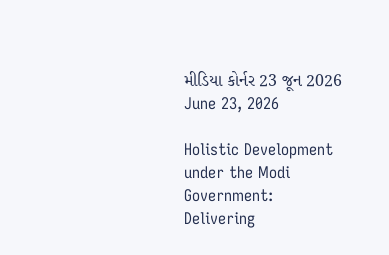મીડિયા કોર્નર 23 જૂન 2026
June 23, 2026

Holistic Development under the Modi Government: Delivering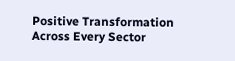Positive Transformation Across Every Sector